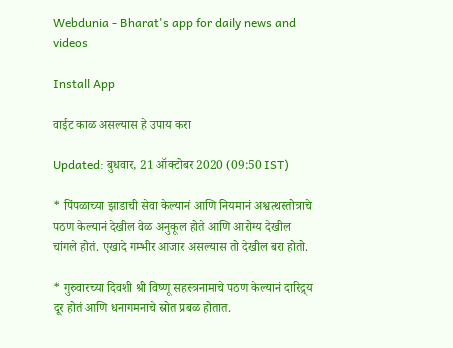Webdunia - Bharat's app for daily news and videos

Install App

वाईट काळ असल्यास हे उपाय करा

Updated: बुधवार, 21 ऑक्टोबर 2020 (09:50 IST)

* पिंपळाच्या झाडाची सेवा केल्यानं आणि नियमानं अश्वत्थस्तोत्राचे पठण केल्यानं देखील वेळ अनुकूल होते आणि आरोग्य देखील चांगले होतं. एखादे गम्भीर आजार असल्यास तो देखील बरा होतो.

* गुरुवारच्या दिवशी श्री विष्णू सहस्त्रनामाचे पठण केल्यानं दारिद्र्य दूर होतं आणि धनागमनाचे स्रोत प्रबळ होतात.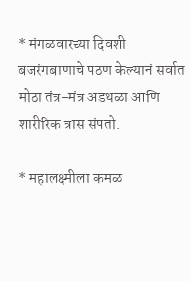* मंगळवारच्या दिवशी बजरंगबाणाचे पठण केल्यानं सर्वात मोठा तंत्र-मंत्र अडथळा आणि शारीरिक त्रास संपतो.

* महालक्ष्मीला कमळ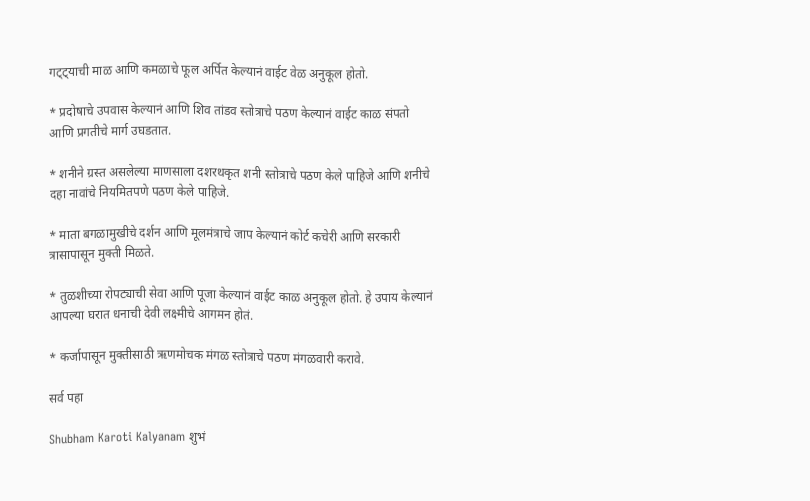गट्ट्याची माळ आणि कमळाचे फूल अर्पित केल्यानं वाईट वेळ अनुकूल होतो.

* प्रदोषाचे उपवास केल्यानं आणि शिव तांडव स्तोत्राचे पठण केल्यानं वाईट काळ संपतो आणि प्रगतीचे मार्ग उघडतात.

* शनीने ग्रस्त असलेल्या माणसाला दशरथकृत शनी स्तोत्राचे पठण केले पाहिजे आणि शनीचे दहा नावांचे नियमितपणे पठण केले पाहिजे.

* माता बगळामुखीचे दर्शन आणि मूलमंत्राचे जाप केल्यानं कोर्ट कचेरी आणि सरकारी त्रासापासून मुक्ती मिळते.

* तुळशीच्या रोपट्याची सेवा आणि पूजा केल्यानं वाईट काळ अनुकूल होतो. हे उपाय केल्यानं आपल्या घरात धनाची देवी लक्ष्मीचे आगमन होतं.

* कर्जापासून मुक्तीसाठी ऋणमोचक मंगळ स्तोत्राचे पठण मंगळवारी करावे.

सर्व पहा

Shubham Karoti Kalyanam शुभं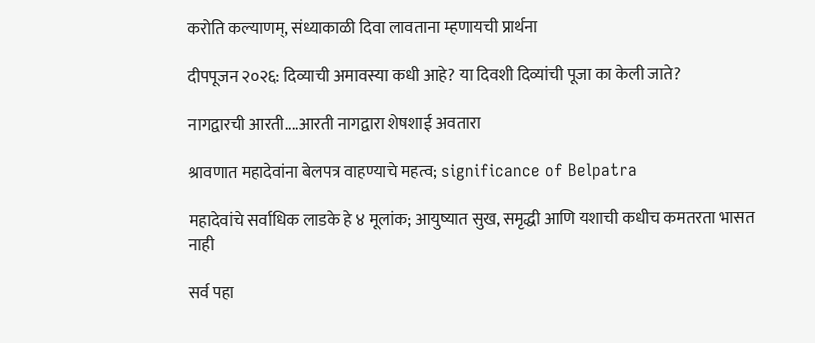करोति कल्याणम्, संध्याकाळी दिवा लावताना म्हणायची प्रार्थना

दीपपूजन २०२६: दिव्याची अमावस्या कधी आहे? या दिवशी दिव्यांची पूजा का केली जाते?

नागद्वारची आरती....आरती नागद्वारा शेषशाई अवतारा

श्रावणात महादेवांना बेलपत्र वाहण्याचे महत्व; significance of Belpatra

महादेवांचे सर्वाधिक लाडके हे ४ मूलांक; आयुष्यात सुख, समृद्धी आणि यशाची कधीच कमतरता भासत नाही

सर्व पहा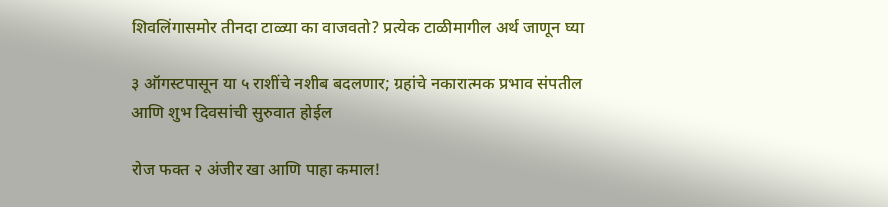शिवलिंगासमोर तीनदा टाळ्या का वाजवतो? प्रत्येक टाळीमागील अर्थ जाणून घ्या

३ ऑगस्टपासून या ५ राशींचे नशीब बदलणार; ग्रहांचे नकारात्मक प्रभाव संपतील आणि शुभ दिवसांची सुरुवात होईल

रोज फक्त २ अंजीर खा आणि पाहा कमाल!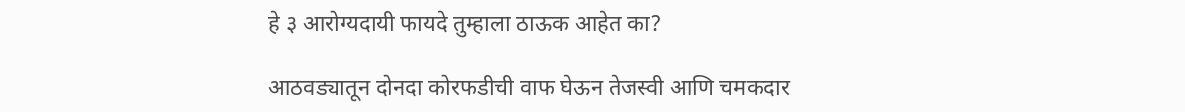हे ३ आरोग्यदायी फायदे तुम्हाला ठाऊक आहेत का?

आठवड्यातून दोनदा कोरफडीची वाफ घेऊन तेजस्वी आणि चमकदार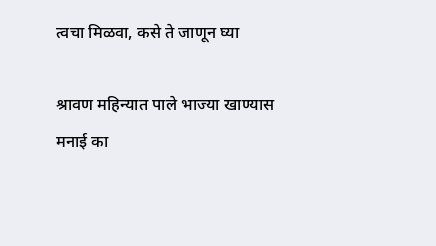त्वचा मिळवा, कसे ते जाणून घ्या

श्रावण महिन्यात पाले भाज्या खाण्यास मनाई का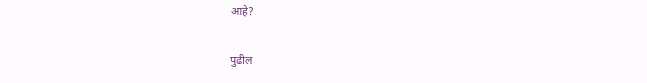आहे?

पुढील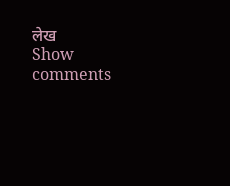लेख
Show comments